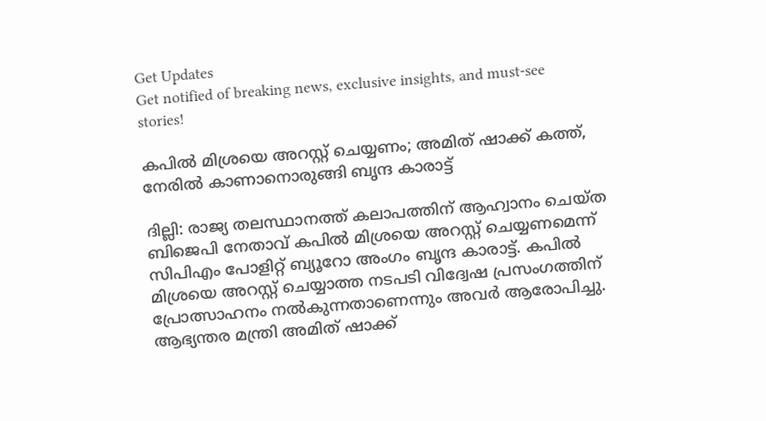Get Updates
Get notified of breaking news, exclusive insights, and must-see stories!

കപിൽ മിശ്രയെ അറസ്റ്റ് ചെയ്യണം; അമിത് ഷാക്ക് കത്ത്, നേരിൽ കാണാനൊരുങ്ങി ബൃന്ദ കാരാട്ട്

ദില്ലി: രാജ്യ തലസ്ഥാനത്ത് കലാപത്തിന് ആഹ്വാനം ചെയ്ത ബിജെപി നേതാവ് കപിൽ മിശ്രയെ അറസ്റ്റ് ചെയ്യണമെന്ന് സിപിഎം പോളിറ്റ് ബ്യൂറോ അംഗം ബൃന്ദ കാരാട്ട്. കപില്‍ മിശ്രയെ അറസ്റ്റ് ചെയ്യാത്ത നടപടി വിദ്വേഷ പ്രസംഗത്തിന് പ്രോത്സാഹനം നല്‍കുന്നതാണെന്നും അവർ ആരോപിച്ചു. ആഭ്യന്തര മന്ത്രി അമിത് ഷാക്ക്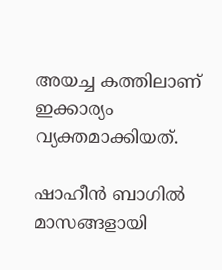അയച്ച കത്തിലാണ് ഇക്കാര്യം വ്യക്തമാക്കിയത്.

ഷാഹീന്‍ ബാഗില്‍ മാസങ്ങളായി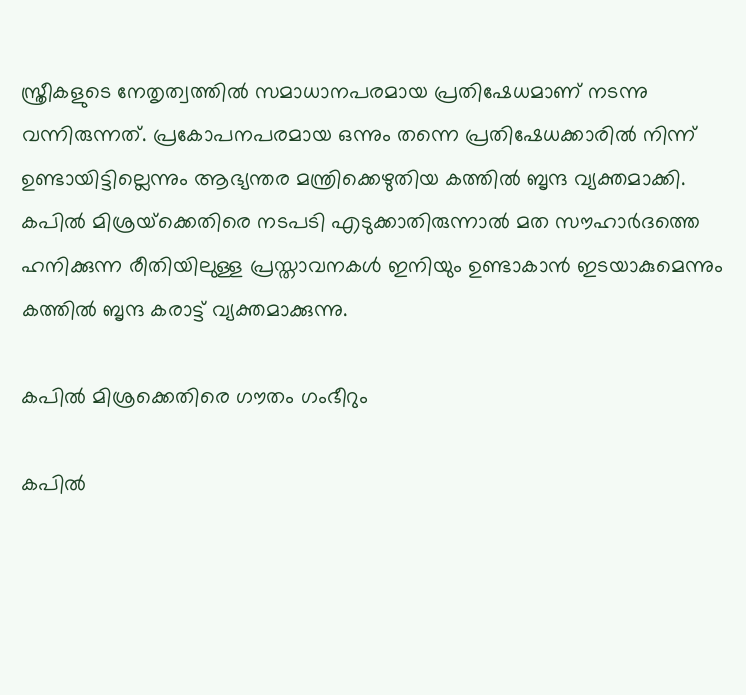സ്ത്രീകളുടെ നേതൃത്വത്തില്‍ സമാധാനപരമായ പ്രതിഷേധമാണ് നടന്നു വന്നിരുന്നത്. പ്രകോപനപരമായ ഒന്നും തന്നെ പ്രതിഷേധക്കാരിൽ നിന്ന് ഉണ്ടായിട്ടില്ലെന്നും ആഭ്യന്തര മന്ത്രിക്കെഴുതിയ കത്തില്‍ ബൃന്ദ വ്യക്തമാക്കി. കപില്‍ മിശ്രയ്‌ക്കെതിരെ നടപടി എടുക്കാതിരുന്നാല്‍ മത സൗഹാര്‍ദത്തെ ഹനിക്കുന്ന രീതിയിലുള്ള പ്രസ്താവനകള്‍ ഇനിയും ഉണ്ടാകാന്‍ ഇടയാകുമെന്നും കത്തിൽ ബൃന്ദ കരാട്ട് വ്യക്തമാക്കുന്നു.

കപിൽ മിശ്രക്കെതിരെ ഗൗതം ഗംഭീറും

കപിൽ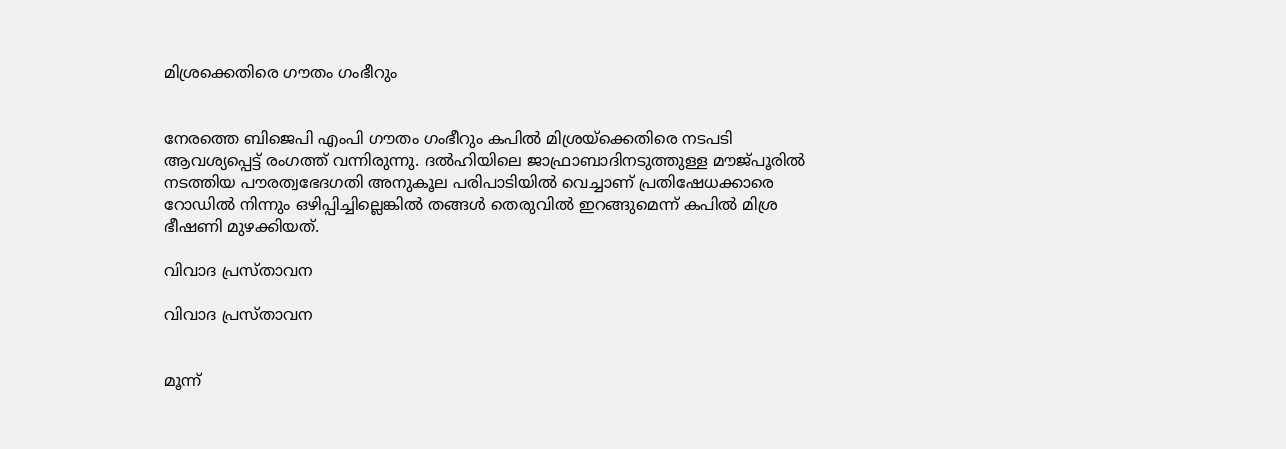മിശ്രക്കെതിരെ ഗൗതം ഗംഭീറും


നേരത്തെ ബിജെപി എംപി ഗൗതം ഗംഭീറും കപിൽ മിശ്രയ്ക്കെതിരെ നടപടി ആവശ്യപ്പെട്ട് രംഗത്ത് വന്നിരുന്നു. ദല്‍ഹിയിലെ ജാഫ്രാബാദിനടുത്തുള്ള മൗജ്പൂരില്‍ നടത്തിയ പൗരത്വഭേദഗതി അനുകൂല പരിപാടിയില്‍ വെച്ചാണ് പ്രതിഷേധക്കാരെ റോഡില്‍ നിന്നും ഒഴിപ്പിച്ചില്ലെങ്കില്‍ തങ്ങള്‍ തെരുവില്‍ ഇറങ്ങുമെന്ന് കപില്‍ മിശ്ര ഭീഷണി മുഴക്കിയത്.

വിവാദ പ്രസ്താവന

വിവാദ പ്രസ്താവന


മൂന്ന്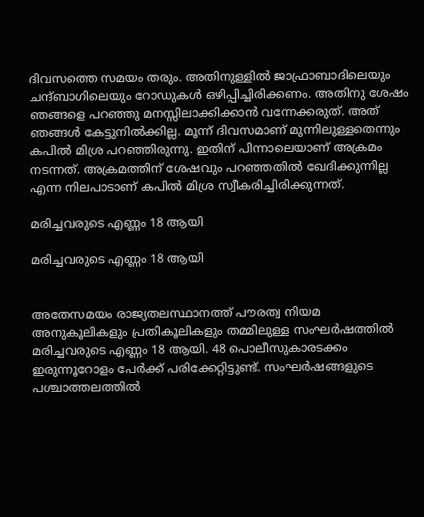ദിവസത്തെ സമയം തരും. അതിനുള്ളില്‍ ജാഫ്രാബാദിലെയും ചന്ദ്ബാഗിലെയും റോഡുകള്‍ ഒഴിപ്പിച്ചിരിക്കണം. അതിനു ശേഷം ഞങ്ങളെ പറഞ്ഞു മനസ്സിലാക്കിക്കാന്‍ വന്നേക്കരുത്. അത് ഞങ്ങൾ കേട്ടുനിൽക്കില്ല. മൂന്ന് ദിവസമാണ് മുന്നിലുള്ളതെന്നും കപിൽ മിശ്ര പറഞ്ഞിരുന്നു. ഇതിന് പിന്നാലെയാണ് അക്രമം നടന്നത്. അക്രമത്തിന് ശേഷവും പറഞ്ഞതിൽ ഖേദിക്കുന്നില്ല എന്ന നിലപാടാണ് കപിൽ മിശ്ര സ്വീകരിച്ചിരിക്കുന്നത്.

മരിച്ചവരുടെ എണ്ണം 18 ആയി

മരിച്ചവരുടെ എണ്ണം 18 ആയി


അതേസമയം രാജ്യതലസ്ഥാനത്ത് പൗരത്വ നിയമ അനുകൂലികളും പ്രതികൂലികളും തമ്മിലുള്ള സംഘർഷത്തിൽ മരിച്ചവരുടെ എണ്ണം 18 ആയി. 48 പൊലീസുകാരടക്കം ഇരുന്നൂറോളം പേർക്ക് പരിക്കേറ്റിട്ടുണ്ട്. സംഘർഷങ്ങളുടെ പശ്ചാത്തലത്തിൽ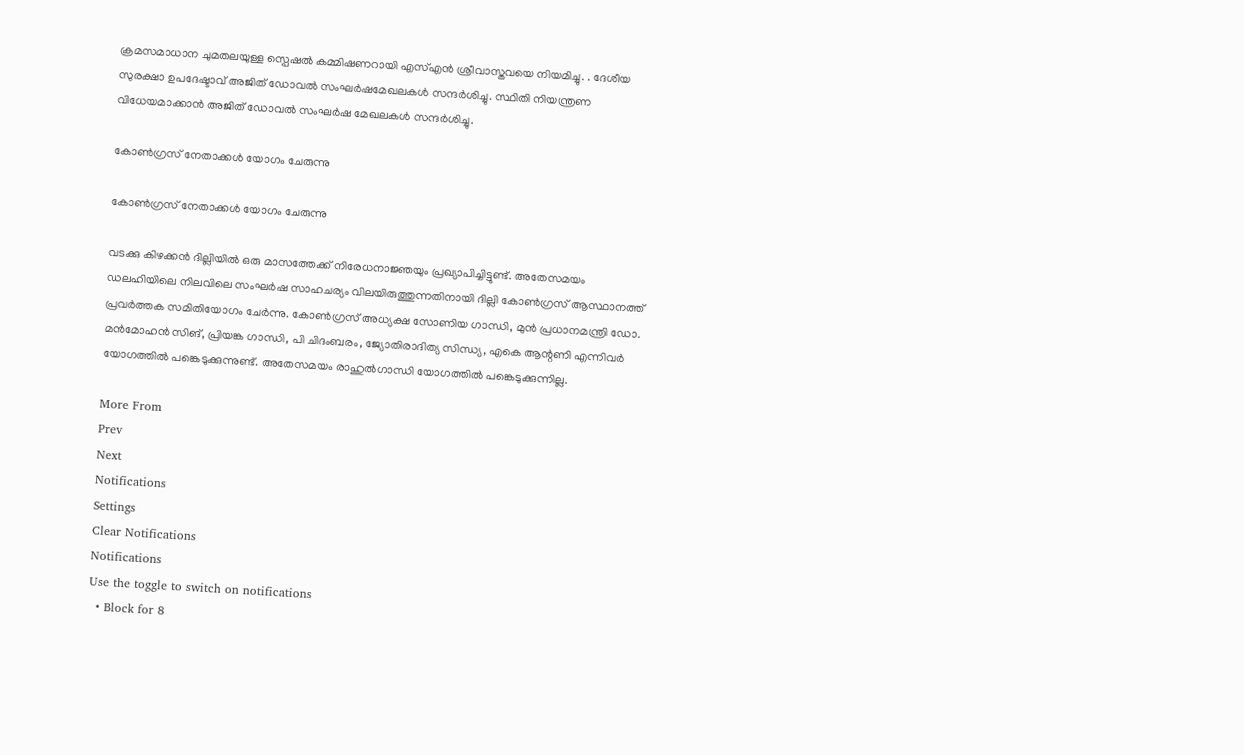ക്രമസമാധാന ചുമതലയുള്ള സ്പെഷൽ കമ്മിഷണറായി എസ്എൻ ശ്രീവാസ്തവയെ നിയമിച്ചു. . ദേശീയ സുരക്ഷാ ഉപദേഷ്ടാവ് അജിത് ഡോവൽ സംഘർഷമേഖലകൾ സന്ദർശിച്ചു. സ്ഥിതി നിയന്ത്രണ വിധേയമാക്കാൻ അജിത് ഡോവൽ സംഘർഷ മേഖലകൾ സന്ദർശിച്ചു.

കോൺഗ്രസ് നേതാക്കൾ യോഗം ചേരുന്നു

കോൺഗ്രസ് നേതാക്കൾ യോഗം ചേരുന്നു

വടക്കു കിഴക്കൻ ദില്ലിയിൽ ഒരു മാസത്തേക്ക് നിരേധനാജ്ഞയും പ്രഖ്യാപിച്ചിട്ടുണ്ട്. അതേസമയം ഡല‍ഹിയിലെ നിലവിലെ സംഘർഷ സാഹചര്യം വിലയിരുത്തുന്നതിനായി ദില്ലി കോൺഗ്രസ് ആസ്ഥാനത്ത് പ്രവർത്തക സമിതിയോഗം ചേർന്നു. കോൺഗ്രസ് അധ്യക്ഷ സോണിയ ഗാന്ധി, മുൻ പ്രധാനമന്ത്രി ഡോ. മൻമോഹൻ സിങ്, പ്രിയങ്ക ഗാന്ധി, പി ചിദംബരം, ജ്യോതിരാദിത്യ സിന്ധ്യ, എകെ ആന്റണി എന്നിവർ യോഗത്തിൽ പങ്കെടുക്കുന്നുണ്ട്. അതേസമയം രാഹുൽഗാന്ധി യോഗത്തിൽ പങ്കെടുക്കുന്നില്ല.

More From
Prev
Next
Notifications
Settings
Clear Notifications
Notifications
Use the toggle to switch on notifications
  • Block for 8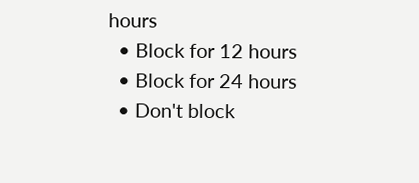hours
  • Block for 12 hours
  • Block for 24 hours
  • Don't block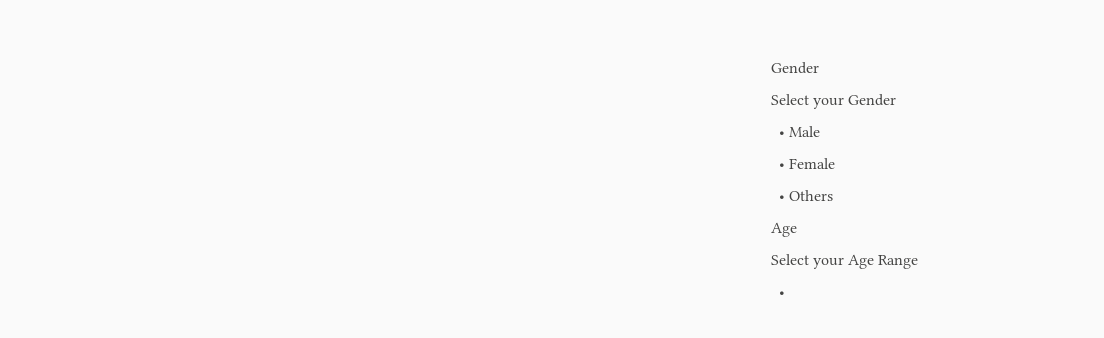Gender
Select your Gender
  • Male
  • Female
  • Others
Age
Select your Age Range
  •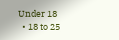Under 18
  • 18 to 25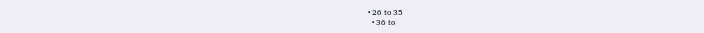• 26 to 35
  • 36 to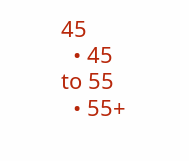45
  • 45 to 55
  • 55+